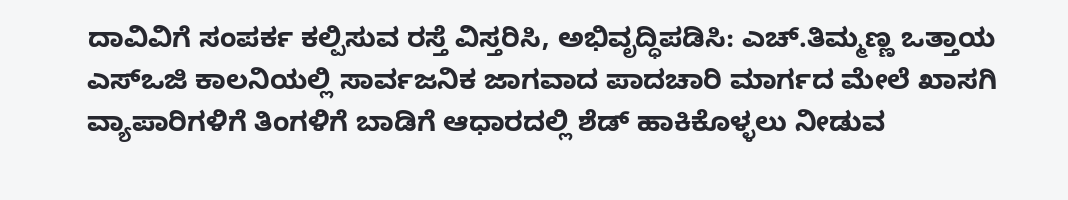ದಾವಿವಿಗೆ ಸಂಪರ್ಕ ಕಲ್ಪಿಸುವ ರಸ್ತೆ ವಿಸ್ತರಿಸಿ, ಅಭಿವೃದ್ಧಿಪಡಿಸಿ: ಎಚ್.ತಿಮ್ಮಣ್ಣ ಒತ್ತಾಯ
ಎಸ್ಒಜಿ ಕಾಲನಿಯಲ್ಲಿ ಸಾರ್ವಜನಿಕ ಜಾಗವಾದ ಪಾದಚಾರಿ ಮಾರ್ಗದ ಮೇಲೆ ಖಾಸಗಿ ವ್ಯಾಪಾರಿಗಳಿಗೆ ತಿಂಗಳಿಗೆ ಬಾಡಿಗೆ ಆಧಾರದಲ್ಲಿ ಶೆಡ್ ಹಾಕಿಕೊಳ್ಳಲು ನೀಡುವ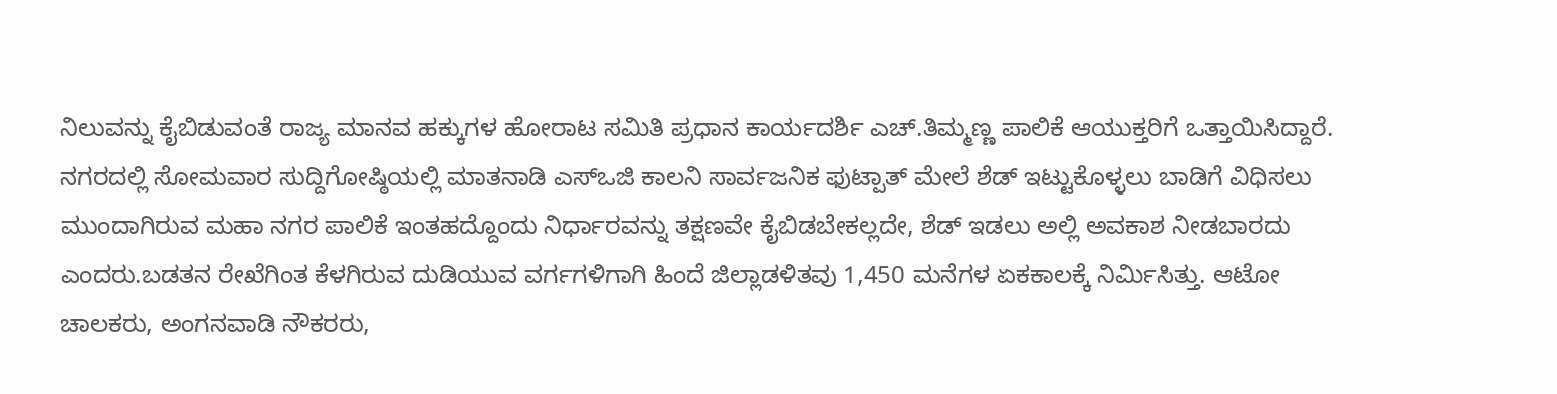ನಿಲುವನ್ನು ಕೈಬಿಡುವಂತೆ ರಾಜ್ಯ ಮಾನವ ಹಕ್ಕುಗಳ ಹೋರಾಟ ಸಮಿತಿ ಪ್ರಧಾನ ಕಾರ್ಯದರ್ಶಿ ಎಚ್.ತಿಮ್ಮಣ್ಣ ಪಾಲಿಕೆ ಆಯುಕ್ತರಿಗೆ ಒತ್ತಾಯಿಸಿದ್ದಾರೆ.
ನಗರದಲ್ಲಿ ಸೋಮವಾರ ಸುದ್ದಿಗೋಷ್ಠಿಯಲ್ಲಿ ಮಾತನಾಡಿ ಎಸ್ಒಜಿ ಕಾಲನಿ ಸಾರ್ವಜನಿಕ ಫುಟ್ಪಾತ್ ಮೇಲೆ ಶೆಡ್ ಇಟ್ಟುಕೊಳ್ಳಲು ಬಾಡಿಗೆ ವಿಧಿಸಲು ಮುಂದಾಗಿರುವ ಮಹಾ ನಗರ ಪಾಲಿಕೆ ಇಂತಹದ್ದೊಂದು ನಿರ್ಧಾರವನ್ನು ತಕ್ಷಣವೇ ಕೈಬಿಡಬೇಕಲ್ಲದೇ, ಶೆಡ್ ಇಡಲು ಅಲ್ಲಿ ಅವಕಾಶ ನೀಡಬಾರದು ಎಂದರು.ಬಡತನ ರೇಖೆಗಿಂತ ಕೆಳಗಿರುವ ದುಡಿಯುವ ವರ್ಗಗಳಿಗಾಗಿ ಹಿಂದೆ ಜಿಲ್ಲಾಡಳಿತವು 1,450 ಮನೆಗಳ ಏಕಕಾಲಕ್ಕೆ ನಿರ್ಮಿಸಿತ್ತು. ಆಟೋ ಚಾಲಕರು, ಅಂಗನವಾಡಿ ನೌಕರರು,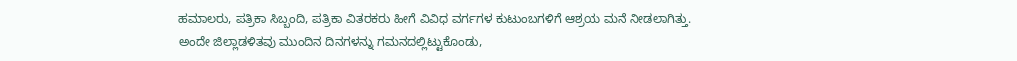ಹಮಾಲರು, ಪತ್ರಿಕಾ ಸಿಬ್ಬಂದಿ, ಪತ್ರಿಕಾ ವಿತರಕರು ಹೀಗೆ ವಿವಿಧ ವರ್ಗಗಳ ಕುಟುಂಬಗಳಿಗೆ ಆಶ್ರಯ ಮನೆ ನೀಡಲಾಗಿತ್ತು. ಅಂದೇ ಜಿಲ್ಲಾಡಳಿತವು ಮುಂದಿನ ದಿನಗಳನ್ನು ಗಮನದಲ್ಲಿಟ್ಟುಕೊಂಡು,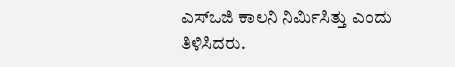ಎಸ್ಒಜಿ ಕಾಲನಿ ನಿರ್ಮಿಸಿತ್ತು ಎಂದು ತಿಳಿಸಿದರು.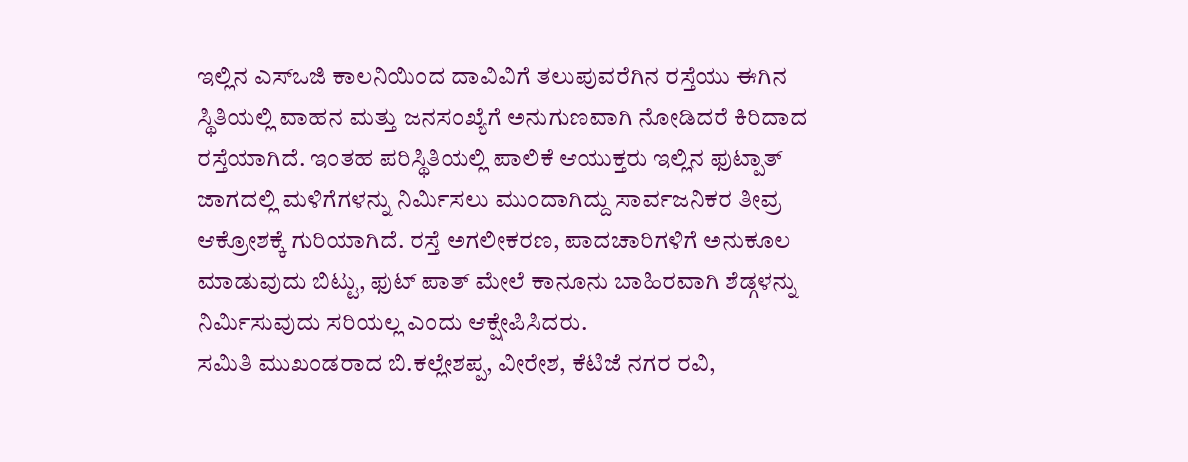ಇಲ್ಲಿನ ಎಸ್ಒಜಿ ಕಾಲನಿಯಿಂದ ದಾವಿವಿಗೆ ತಲುಪುವರೆಗಿನ ರಸ್ತೆಯು ಈಗಿನ ಸ್ಥಿತಿಯಲ್ಲಿ ವಾಹನ ಮತ್ತು ಜನಸಂಖ್ಯೆಗೆ ಅನುಗುಣವಾಗಿ ನೋಡಿದರೆ ಕಿರಿದಾದ ರಸ್ತೆಯಾಗಿದೆ. ಇಂತಹ ಪರಿಸ್ಥಿತಿಯಲ್ಲಿ ಪಾಲಿಕೆ ಆಯುಕ್ತರು ಇಲ್ಲಿನ ಫುಟ್ಪಾತ್ ಜಾಗದಲ್ಲಿ ಮಳಿಗೆಗಳನ್ನು ನಿರ್ಮಿಸಲು ಮುಂದಾಗಿದ್ದು ಸಾರ್ವಜನಿಕರ ತೀವ್ರ ಆಕ್ರೋಶಕ್ಕೆ ಗುರಿಯಾಗಿದೆ. ರಸ್ತೆ ಅಗಲೀಕರಣ, ಪಾದಚಾರಿಗಳಿಗೆ ಅನುಕೂಲ ಮಾಡುವುದು ಬಿಟ್ಟು, ಫುಟ್ ಪಾತ್ ಮೇಲೆ ಕಾನೂನು ಬಾಹಿರವಾಗಿ ಶೆಡ್ಗಳನ್ನು ನಿರ್ಮಿಸುವುದು ಸರಿಯಲ್ಲ ಎಂದು ಆಕ್ಷೇಪಿಸಿದರು.
ಸಮಿತಿ ಮುಖಂಡರಾದ ಬಿ.ಕಲ್ಲೇಶಪ್ಪ, ವೀರೇಶ, ಕೆಟಿಜೆ ನಗರ ರವಿ,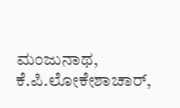ಮಂಜುನಾಥ, ಕೆ.ಪಿ.ಲೋಕೇಶಾಚಾರ್,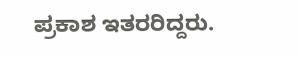ಪ್ರಕಾಶ ಇತರರಿದ್ದರು.